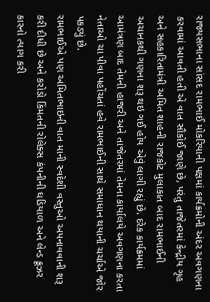રાજ્યસભાના સાંસદ રામભાઈ મોકરિયાની પક્ષમાં કાર્યક્રમોની અંદર અવગણના કરવામાં આવતી હતી એ વાત સૌકોઈ જાણે છે, પરંતુ તાજેતરમાં કેન્દ્રીય ગૃહ અને સહકારિતામંત્રી અમિત શાહની રાજકોટ મુલાકાત બાદ રામભાઈની અચાનકથી ગણના શરૂ થઇ ગઈ હોય એવું લાગી રહ્યું છે. દરેક કાર્યક્રમમાં આમંત્રણ બાદ તેમની હાજરી અને તાજેતરમાં તેમના કાર્યાલયે અવગણના કરતા નેતાઓ ચા પીવા પહોંચતાં હવે રામભાઈની સાથે સમાધાન થયાની ચર્ચાએ જોર પકડ્યું છે.
રામભાઈએ પણ અમિતભાઇની વાત માની સ્વદેશી વસ્તુઓ અપનાવવાની શરૂ કરી દીધી છે અને કરોડો કિંમતની રોલેક્સ કંપનીની ઘડિયાળ અને લેન્ડ ક્રૂઝર કારનો ત્યાગ કરી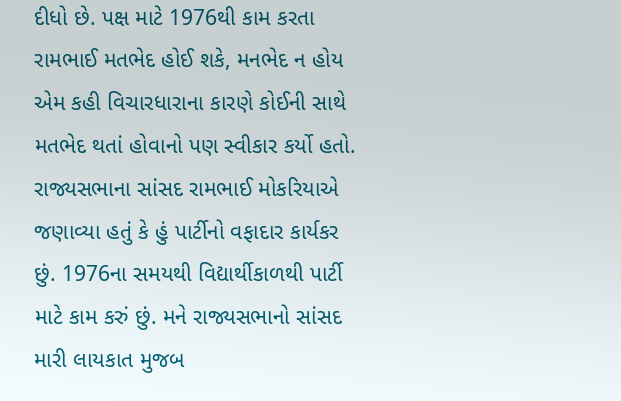દીધો છે. પક્ષ માટે 1976થી કામ કરતા રામભાઈ મતભેદ હોઈ શકે, મનભેદ ન હોય એમ કહી વિચારધારાના કારણે કોઈની સાથે મતભેદ થતાં હોવાનો પણ સ્વીકાર કર્યો હતો.
રાજ્યસભાના સાંસદ રામભાઈ મોકરિયાએ જણાવ્યા હતું કે હું પાર્ટીનો વફાદાર કાર્યકર છું. 1976ના સમયથી વિદ્યાર્થીકાળથી પાર્ટી માટે કામ કરું છું. મને રાજ્યસભાનો સાંસદ મારી લાયકાત મુજબ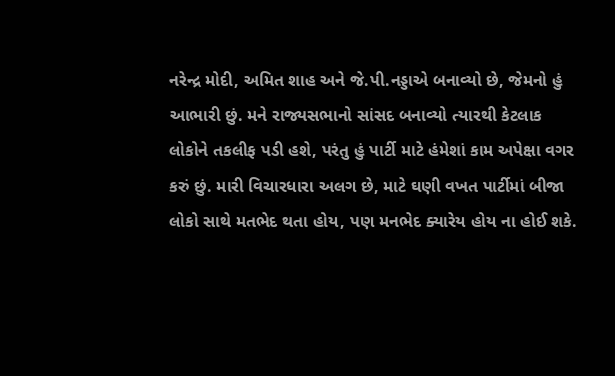નરેન્દ્ર મોદી, અમિત શાહ અને જે.પી.નડ્ડાએ બનાવ્યો છે, જેમનો હું આભારી છું. મને રાજ્યસભાનો સાંસદ બનાવ્યો ત્યારથી કેટલાક લોકોને તકલીફ પડી હશે, પરંતુ હું પાર્ટી માટે હંમેશાં કામ અપેક્ષા વગર કરું છું. મારી વિચારધારા અલગ છે, માટે ઘણી વખત પાર્ટીમાં બીજા લોકો સાથે મતભેદ થતા હોય, પણ મનભેદ ક્યારેય હોય ના હોઈ શકે.